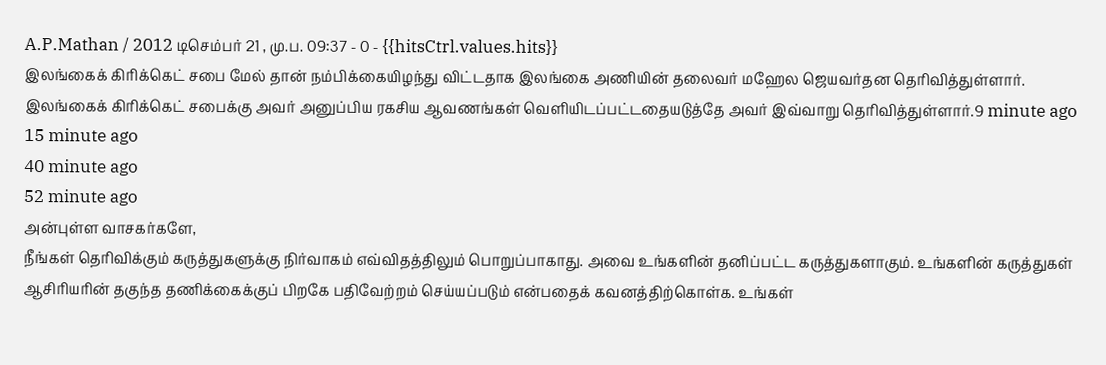A.P.Mathan / 2012 டிசெம்பர் 21 , மு.ப. 09:37 - 0 - {{hitsCtrl.values.hits}}
இலங்கைக் கிரிக்கெட் சபை மேல் தான் நம்பிக்கையிழந்து விட்டதாக இலங்கை அணியின் தலைவர் மஹேல ஜெயவர்தன தெரிவித்துள்ளார். இலங்கைக் கிரிக்கெட் சபைக்கு அவர் அனுப்பிய ரகசிய ஆவணங்கள் வெளியிடப்பட்டதையடுத்தே அவர் இவ்வாறு தெரிவித்துள்ளார்.9 minute ago
15 minute ago
40 minute ago
52 minute ago
அன்புள்ள வாசகர்களே,
நீங்கள் தெரிவிக்கும் கருத்துகளுக்கு நிர்வாகம் எவ்விதத்திலும் பொறுப்பாகாது. அவை உங்களின் தனிப்பட்ட கருத்துகளாகும். உங்களின் கருத்துகள் ஆசிரியரின் தகுந்த தணிக்கைக்குப் பிறகே பதிவேற்றம் செய்யப்படும் என்பதைக் கவனத்திற்கொள்க. உங்கள்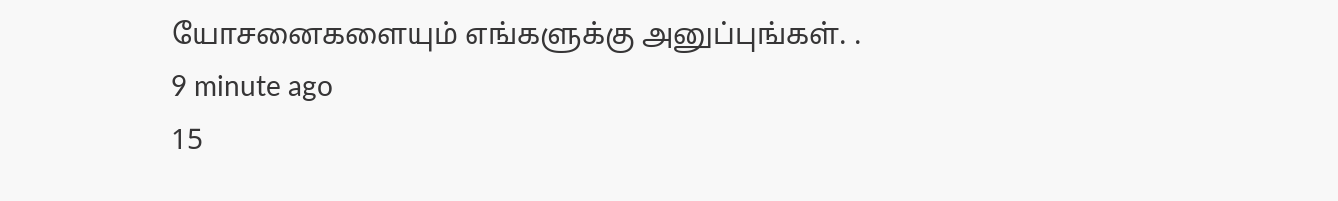யோசனைகளையும் எங்களுக்கு அனுப்புங்கள். .
9 minute ago
15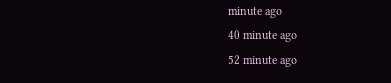minute ago
40 minute ago
52 minute ago